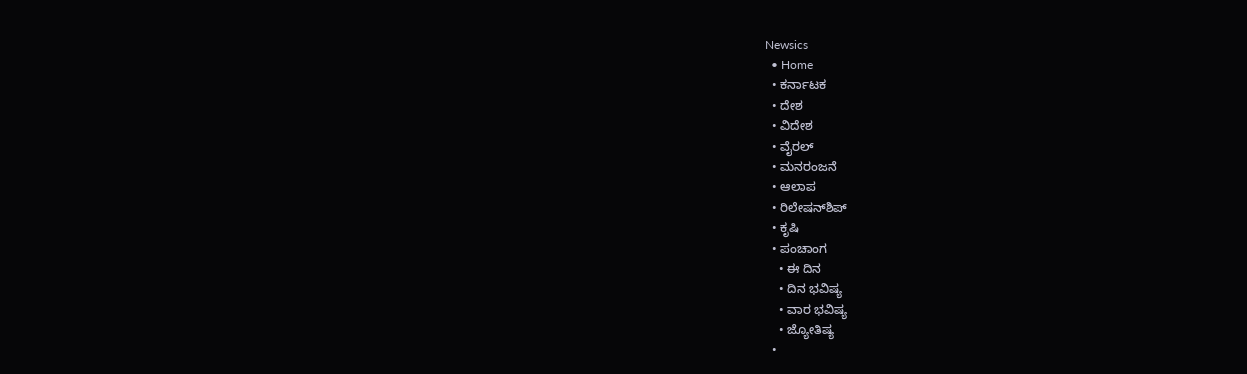Newsics
  • Home
  • ಕರ್ನಾಟಕ
  • ದೇಶ
  • ವಿದೇಶ
  • ವೈರಲ್
  • ಮನರಂಜನೆ
  • ಆಲಾಪ
  • ರಿಲೇಷನ್‌ಶಿಪ್
  • ಕೃಷಿ
  • ಪಂಚಾಂಗ
    • ಈ ದಿನ
    • ದಿನ ಭವಿಷ್ಯ
    • ವಾರ ಭವಿಷ್ಯ
    • ಜ್ಯೋತಿಷ್ಯ
  •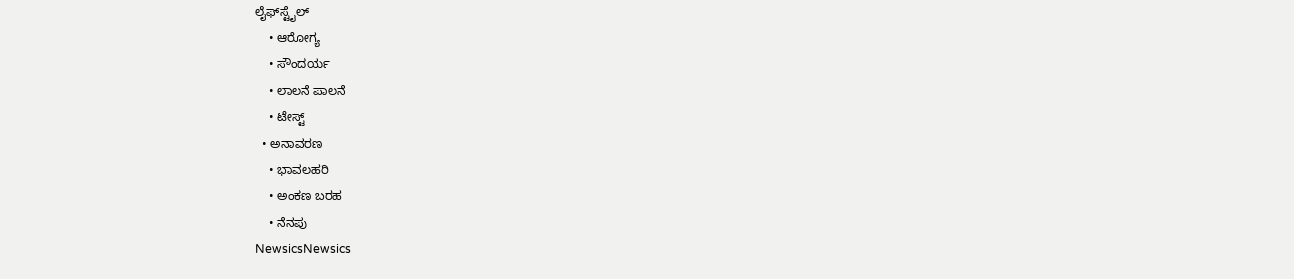ಲೈಫ್‌ಸ್ಟೈಲ್
    • ಆರೋಗ್ಯ
    • ಸೌಂದರ್ಯ
    • ಲಾಲನೆ ಪಾಲನೆ
    • ಟೇಸ್ಟ್
  • ಅನಾವರಣ
    • ಭಾವಲಹರಿ
    • ಅಂಕಣ ಬರಹ
    • ನೆನಪು
NewsicsNewsics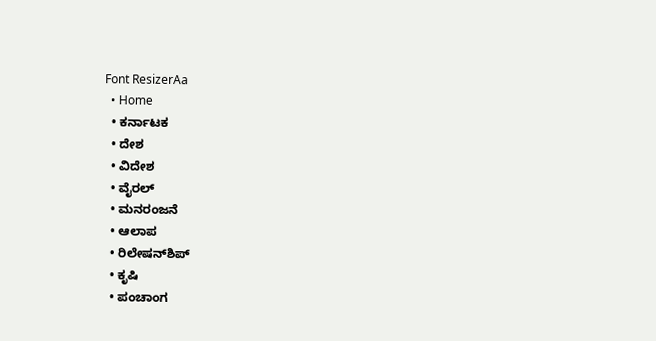Font ResizerAa
  • Home
  • ಕರ್ನಾಟಕ
  • ದೇಶ
  • ವಿದೇಶ
  • ವೈರಲ್
  • ಮನರಂಜನೆ
  • ಆಲಾಪ
  • ರಿಲೇಷನ್‌ಶಿಪ್
  • ಕೃಷಿ
  • ಪಂಚಾಂಗ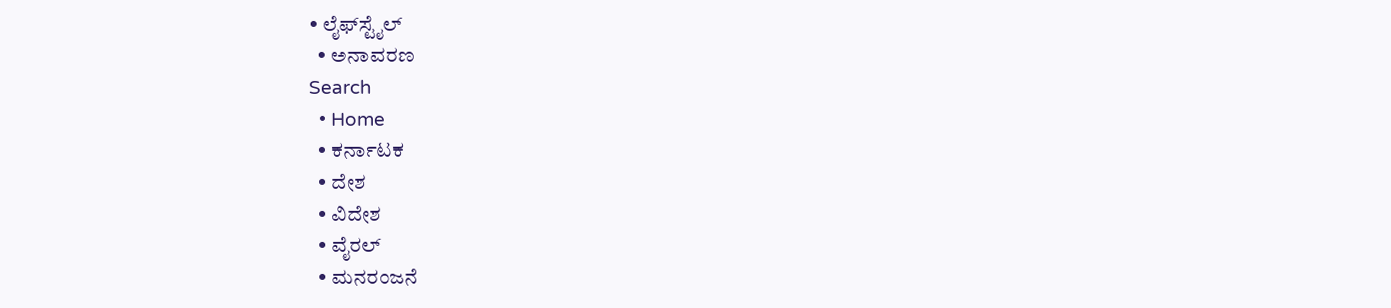• ಲೈಫ್‌ಸ್ಟೈಲ್
  • ಅನಾವರಣ
Search
  • Home
  • ಕರ್ನಾಟಕ
  • ದೇಶ
  • ವಿದೇಶ
  • ವೈರಲ್
  • ಮನರಂಜನೆ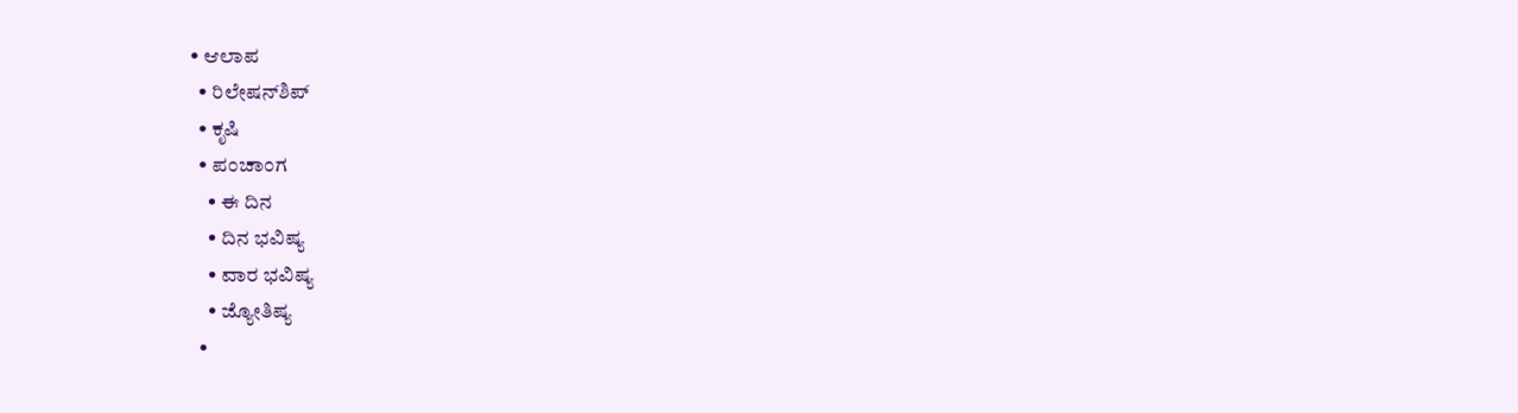• ಆಲಾಪ
  • ರಿಲೇಷನ್‌ಶಿಪ್
  • ಕೃಷಿ
  • ಪಂಚಾಂಗ
    • ಈ ದಿನ
    • ದಿನ ಭವಿಷ್ಯ
    • ವಾರ ಭವಿಷ್ಯ
    • ಜ್ಯೋತಿಷ್ಯ
  •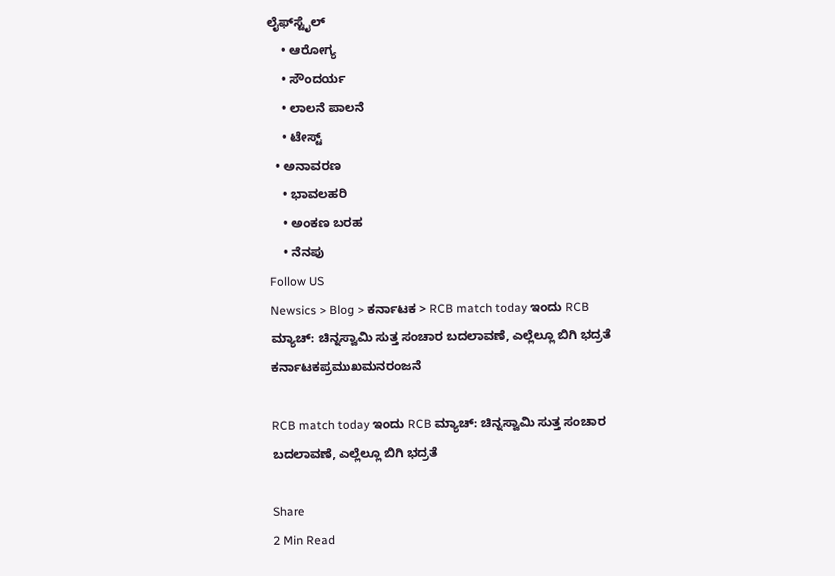ಲೈಫ್‌ಸ್ಟೈಲ್
    • ಆರೋಗ್ಯ
    • ಸೌಂದರ್ಯ
    • ಲಾಲನೆ ಪಾಲನೆ
    • ಟೇಸ್ಟ್
  • ಅನಾವರಣ
    • ಭಾವಲಹರಿ
    • ಅಂಕಣ ಬರಹ
    • ನೆನಪು
Follow US
Newsics > Blog > ಕರ್ನಾಟಕ > RCB match today ಇಂದು RCB ಮ್ಯಾಚ್: ಚಿನ್ನಸ್ವಾಮಿ ಸುತ್ತ ಸಂಚಾರ ಬದಲಾವಣೆ, ಎಲ್ಲೆಲ್ಲೂ ಬಿಗಿ ಭದ್ರತೆ
ಕರ್ನಾಟಕಪ್ರಮುಖಮನರಂಜನೆ

RCB match today ಇಂದು RCB ಮ್ಯಾಚ್: ಚಿನ್ನಸ್ವಾಮಿ ಸುತ್ತ ಸಂಚಾರ ಬದಲಾವಣೆ, ಎಲ್ಲೆಲ್ಲೂ ಬಿಗಿ ಭದ್ರತೆ

Share
2 Min Read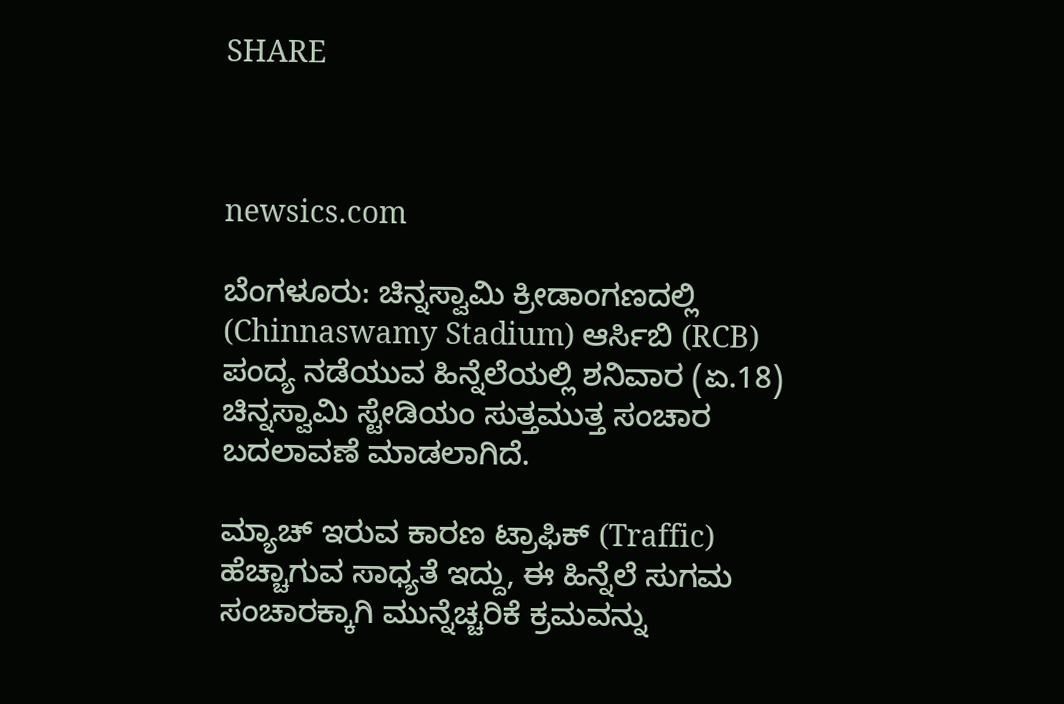SHARE



newsics.com

ಬೆಂಗಳೂರು: ಚಿನ್ನಸ್ವಾಮಿ ಕ್ರೀಡಾಂಗಣದಲ್ಲಿ (Chinnaswamy Stadium) ಆರ್ಸಿಬಿ (RCB) ಪಂದ್ಯ ನಡೆಯುವ ಹಿನ್ನೆಲೆಯಲ್ಲಿ ಶನಿವಾರ (ಏ.18) ಚಿನ್ನಸ್ವಾಮಿ ಸ್ಟೇಡಿಯಂ ಸುತ್ತಮುತ್ತ ಸಂಚಾರ ಬದಲಾವಣೆ ಮಾಡಲಾಗಿದೆ.

ಮ್ಯಾಚ್ ಇರುವ ಕಾರಣ ಟ್ರಾಫಿಕ್ (Traffic) ಹೆಚ್ಚಾಗುವ ಸಾಧ್ಯತೆ ಇದ್ದು, ಈ ಹಿನ್ನೆಲೆ ಸುಗಮ ಸಂಚಾರಕ್ಕಾಗಿ ಮುನ್ನೆಚ್ಚರಿಕೆ ಕ್ರಮವನ್ನು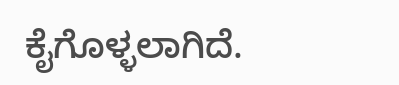ಕೈಗೊಳ್ಳಲಾಗಿದೆ.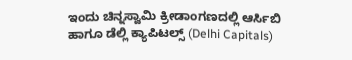ಇಂದು ಚಿನ್ನಸ್ವಾಮಿ ಕ್ರೀಡಾಂಗಣದಲ್ಲಿ ಆರ್ಸಿಬಿ ಹಾಗೂ ಡೆಲ್ಲಿ ಕ್ಯಾಪಿಟಲ್ಸ್ (Delhi Capitals)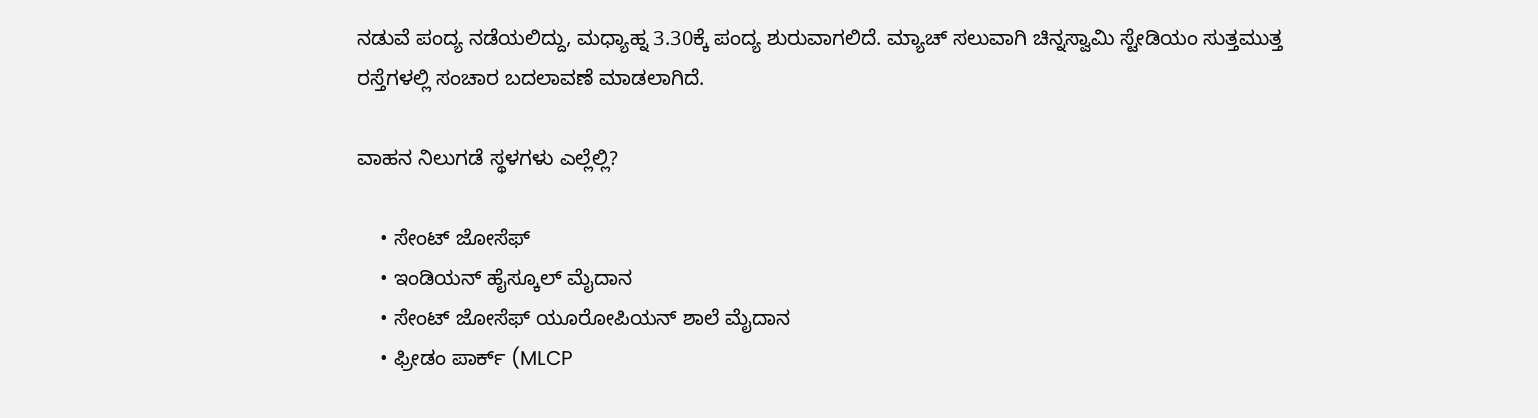ನಡುವೆ ಪಂದ್ಯ ನಡೆಯಲಿದ್ದು, ಮಧ್ಯಾಹ್ನ 3.30ಕ್ಕೆ ಪಂದ್ಯ ಶುರುವಾಗಲಿದೆ. ಮ್ಯಾಚ್ ಸಲುವಾಗಿ ಚಿನ್ನಸ್ವಾಮಿ ಸ್ಟೇಡಿಯಂ ಸುತ್ತಮುತ್ತ ರಸ್ತೆಗಳಲ್ಲಿ ಸಂಚಾರ ಬದಲಾವಣೆ ಮಾಡಲಾಗಿದೆ.

ವಾಹನ ನಿಲುಗಡೆ ಸ್ಥಳಗಳು ಎಲ್ಲೆಲ್ಲಿ?

    • ಸೇಂಟ್ ಜೋಸೆಫ್
    • ಇಂಡಿಯನ್ ಹೈಸ್ಕೂಲ್ ಮೈದಾನ
    • ಸೇಂಟ್ ಜೋಸೆಫ್ ಯೂರೋಪಿಯನ್ ಶಾಲೆ ಮೈದಾನ
    • ಫ್ರೀಡಂ ಪಾರ್ಕ್ (MLCP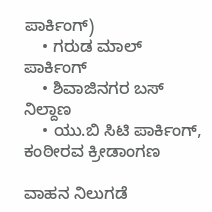ಪಾರ್ಕಿಂಗ್)
    • ಗರುಡ ಮಾಲ್ ಪಾರ್ಕಿಂಗ್
    • ಶಿವಾಜಿನಗರ ಬಸ್ ನಿಲ್ದಾಣ
    • ಯು.ಬಿ ಸಿಟಿ ಪಾರ್ಕಿಂಗ್, ಕಂಠೀರವ ಕ್ರೀಡಾಂಗಣ

ವಾಹನ ನಿಲುಗಡೆ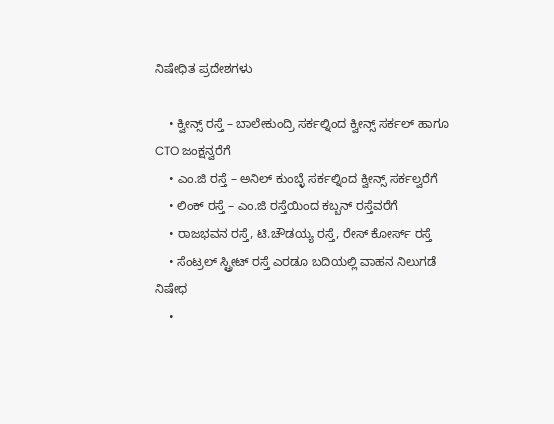ನಿಷೇಧಿತ ಪ್ರದೇಶಗಳು

    • ಕ್ವೀನ್ಸ್ ರಸ್ತೆ – ಬಾಲೇಕುಂದ್ರಿ ಸರ್ಕಲ್ನಿಂದ ಕ್ವೀನ್ಸ್ ಸರ್ಕಲ್ ಹಾಗೂ CTO ಜಂಕ್ಷನ್ವರೆಗೆ
    • ಎಂ.ಜಿ ರಸ್ತೆ – ಅನಿಲ್ ಕುಂಬ್ಳೆ ಸರ್ಕಲ್ನಿಂದ ಕ್ವೀನ್ಸ್ ಸರ್ಕಲ್ವರೆಗೆ
    • ಲಿಂಕ್ ರಸ್ತೆ – ಎಂ.ಜಿ ರಸ್ತೆಯಿಂದ ಕಬ್ಬನ್ ರಸ್ತೆವರೆಗೆ
    • ರಾಜಭವನ ರಸ್ತೆ, ಟಿ.ಚೌಡಯ್ಯ ರಸ್ತೆ, ರೇಸ್ ಕೋರ್ಸ್ ರಸ್ತೆ
    • ಸೆಂಟ್ರಲ್ ಸ್ಟ್ರೀಟ್ ರಸ್ತೆ ಎರಡೂ ಬದಿಯಲ್ಲಿ ವಾಹನ ನಿಲುಗಡೆ ನಿಷೇಧ
    •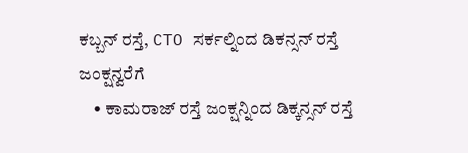ಕಬ್ಬನ್ ರಸ್ತೆ, CTO ಸರ್ಕಲ್ನಿಂದ ಡಿಕನ್ಸನ್ ರಸ್ತೆ ಜಂಕ್ಷನ್ವರೆಗೆ
    • ಕಾಮರಾಜ್ ರಸ್ತೆ ಜಂಕ್ಷನ್ನಿಂದ ಡಿಕ್ಕನ್ಸನ್ ರಸ್ತೆ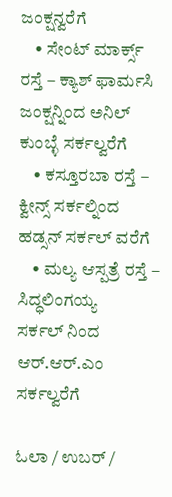ಜಂಕ್ಷನ್ವರೆಗೆ
    • ಸೇಂಟ್ ಮಾರ್ಕ್ಸ್ ರಸ್ತೆ – ಕ್ಯಾಶ್ ಫಾರ್ಮಸಿ ಜಂಕ್ಷನ್ನಿಂದ ಅನಿಲ್ ಕುಂಬ್ಳೆ ಸರ್ಕಲ್ವರೆಗೆ
    • ಕಸ್ತೂರಬಾ ರಸ್ತೆ – ಕ್ವೀನ್ಸ್ ಸರ್ಕಲ್ನಿಂದ ಹಡ್ಸನ್ ಸರ್ಕಲ್ ವರೆಗೆ
    • ಮಲ್ಯ ಆಸ್ಪತ್ರೆ ರಸ್ತೆ – ಸಿದ್ಧಲಿಂಗಯ್ಯ ಸರ್ಕಲ್ ‌ನಿಂದ ಆರ್.ಆರ್.ಎಂ ಸರ್ಕಲ್ವರೆಗೆ

ಓಲಾ / ಉಬರ್ /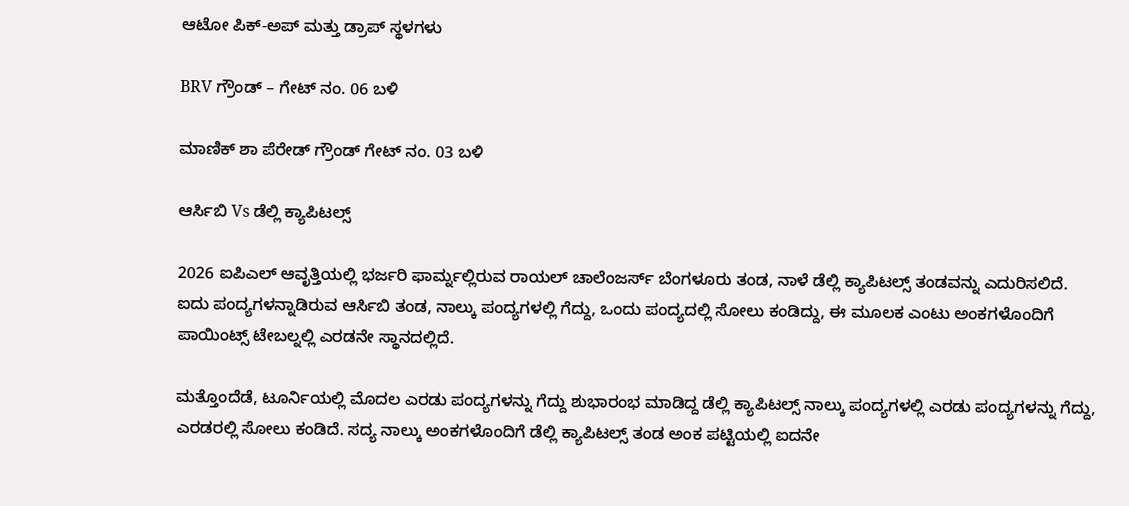ಆಟೋ ಪಿಕ್-ಅಪ್ ಮತ್ತು ಡ್ರಾಪ್ ಸ್ಥಳಗಳು

BRV ಗ್ರೌಂಡ್ – ಗೇಟ್ ನಂ. 06 ಬಳಿ

ಮಾಣಿಕ್ ಶಾ ಪೆರೇಡ್ ಗ್ರೌಂಡ್ ಗೇಟ್ ನಂ. 03 ಬಳಿ

ಆರ್ಸಿಬಿ Vs ಡೆಲ್ಲಿ ಕ್ಯಾಪಿಟಲ್ಸ್

2026 ಐಪಿಎಲ್ ಆವೃತ್ತಿಯಲ್ಲಿ ಭರ್ಜರಿ ಫಾರ್ಮ್ನಲ್ಲಿರುವ ರಾಯಲ್ ಚಾಲೆಂಜರ್ಸ್ ಬೆಂಗಳೂರು ತಂಡ, ನಾಳೆ ಡೆಲ್ಲಿ ಕ್ಯಾಪಿಟಲ್ಸ್ ತಂಡವನ್ನು ಎದುರಿಸಲಿದೆ. ಐದು ಪಂದ್ಯಗಳನ್ನಾಡಿರುವ ಆರ್ಸಿಬಿ ತಂಡ, ನಾಲ್ಕು ಪಂದ್ಯಗಳಲ್ಲಿ ಗೆದ್ದು, ಒಂದು ಪಂದ್ಯದಲ್ಲಿ ಸೋಲು ಕಂಡಿದ್ದು, ಈ ಮೂಲಕ ಎಂಟು ಅಂಕಗಳೊಂದಿಗೆ ಪಾಯಿಂಟ್ಸ್ ಟೇಬಲ್ನಲ್ಲಿ ಎರಡನೇ ಸ್ಥಾನದಲ್ಲಿದೆ.

ಮತ್ತೊಂದೆಡೆ, ಟೂರ್ನಿಯಲ್ಲಿ ಮೊದಲ ಎರಡು ಪಂದ್ಯಗಳನ್ನು ಗೆದ್ದು ಶುಭಾರಂಭ ಮಾಡಿದ್ದ ಡೆಲ್ಲಿ ಕ್ಯಾಪಿಟಲ್ಸ್ ನಾಲ್ಕು ಪಂದ್ಯಗಳಲ್ಲಿ ಎರಡು ಪಂದ್ಯಗಳನ್ನು ಗೆದ್ದು, ಎರಡರಲ್ಲಿ ಸೋಲು ಕಂಡಿದೆ. ಸದ್ಯ ನಾಲ್ಕು ಅಂಕಗಳೊಂದಿಗೆ ಡೆಲ್ಲಿ ಕ್ಯಾಪಿಟಲ್ಸ್ ತಂಡ ಅಂಕ ಪಟ್ಟಿಯಲ್ಲಿ ಐದನೇ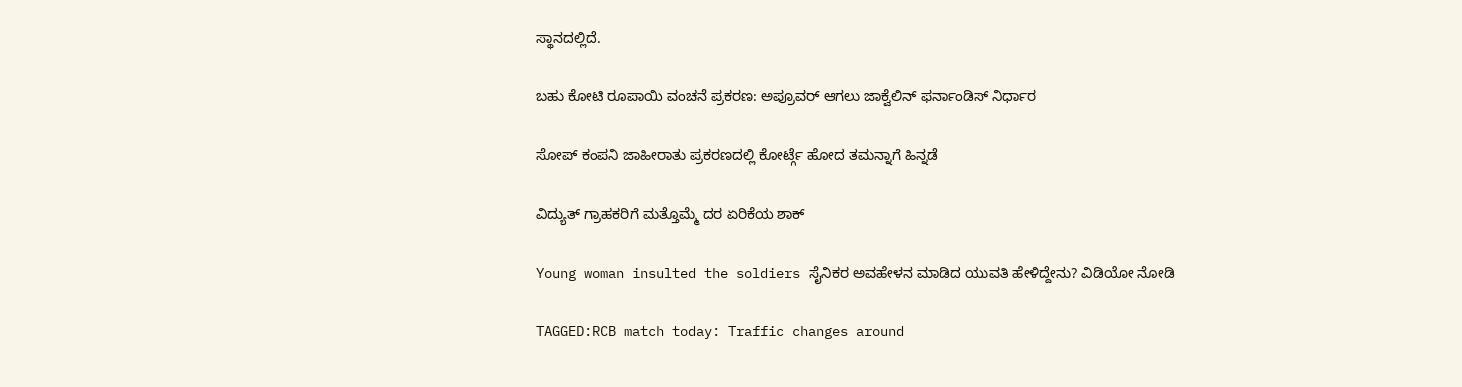ಸ್ಥಾನದಲ್ಲಿದೆ.

ಬಹು ಕೋಟಿ ರೂಪಾಯಿ ವಂಚನೆ ಪ್ರಕರಣ: ಅಪ್ರೂವರ್ ಆಗಲು ಜಾಕ್ವೆಲಿನ್ ಫರ್ನಾಂಡಿಸ್ ನಿರ್ಧಾರ

ಸೋಪ್ ಕಂಪನಿ ಜಾಹೀರಾತು ಪ್ರಕರಣದಲ್ಲಿ ಕೋರ್ಟ್ಗೆ ಹೋದ ತಮನ್ನಾಗೆ ಹಿನ್ನಡೆ

ವಿದ್ಯುತ್ ಗ್ರಾಹಕರಿಗೆ ಮತ್ತೊಮ್ಮೆ ದರ ಏರಿಕೆಯ ಶಾಕ್

Young woman insulted the soldiers ಸೈನಿಕರ ಅವಹೇಳನ ಮಾಡಿದ ಯುವತಿ ಹೇಳಿದ್ದೇನು? ವಿಡಿಯೋ ನೋಡಿ

TAGGED:RCB match today: Traffic changes around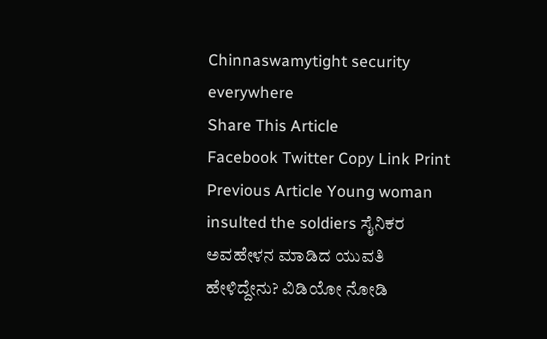Chinnaswamytight security everywhere
Share This Article
Facebook Twitter Copy Link Print
Previous Article Young woman insulted the soldiers ಸೈನಿಕರ ಅವಹೇಳನ ಮಾಡಿದ ಯುವತಿ ಹೇಳಿದ್ದೇನು? ವಿಡಿಯೋ ನೋಡಿ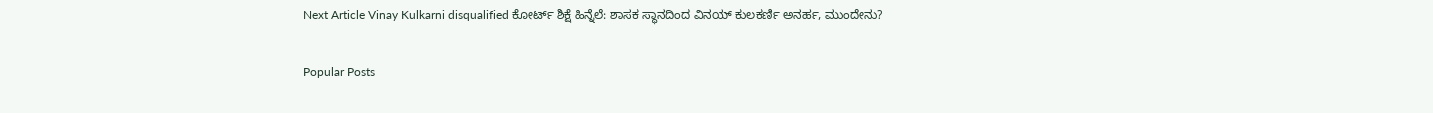Next Article Vinay Kulkarni disqualified ಕೋರ್ಟ್ ಶಿಕ್ಷೆ ಹಿನ್ನೆಲೆ: ಶಾಸಕ ಸ್ಥಾನದಿಂದ ವಿನಯ್ ಕುಲಕರ್ಣಿ ಅನರ್ಹ, ಮುಂದೇನು?

Popular Posts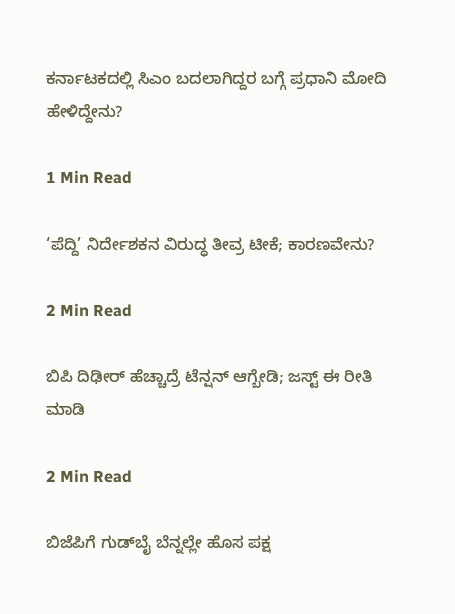ಕರ್ನಾಟಕದಲ್ಲಿ ಸಿಎಂ ಬದಲಾಗಿದ್ದರ ಬಗ್ಗೆ ಪ್ರಧಾನಿ ಮೋದಿ ಹೇಳಿದ್ದೇನು?

1 Min Read

‘ಪೆದ್ದಿ’ ನಿರ್ದೇಶಕನ ವಿರುದ್ಧ ತೀವ್ರ ಟೀಕೆ; ಕಾರಣವೇನು?

2 Min Read

ಬಿಪಿ ದಿಢೀರ್ ಹೆಚ್ಚಾದ್ರೆ ಟೆನ್ಷನ್ ಆಗ್ಬೇಡಿ; ಜಸ್ಟ್ ಈ ರೀತಿ ಮಾಡಿ

2 Min Read

ಬಿಜೆಪಿಗೆ ಗುಡ್‌ಬೈ ಬೆನ್ನಲ್ಲೇ ಹೊಸ ಪಕ್ಷ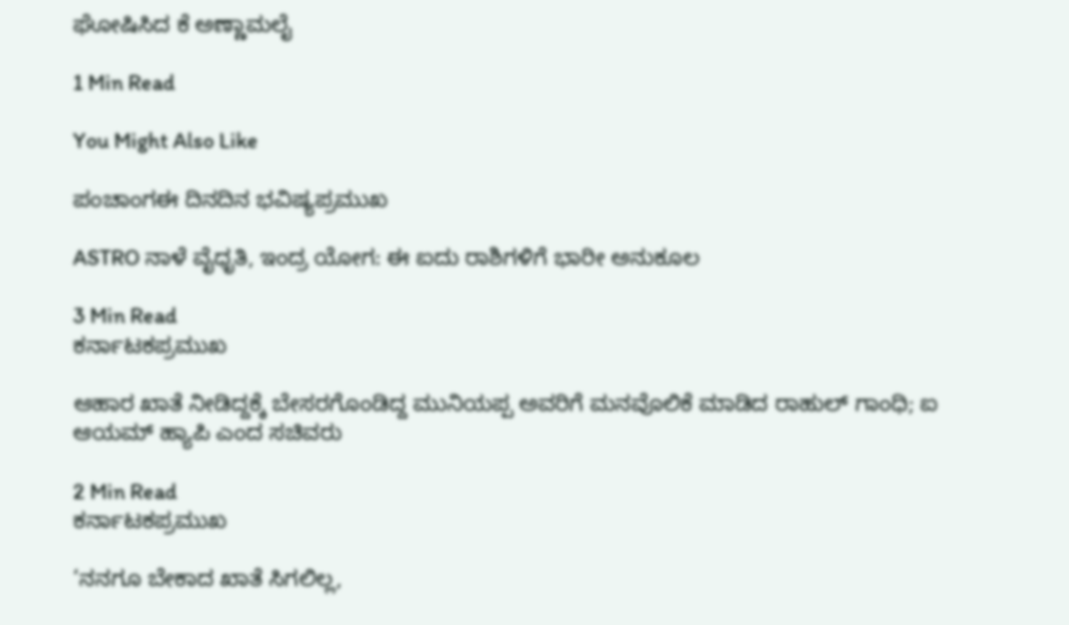ಘೋಷಿಸಿದ ಕೆ ಅಣ್ಣಾಮಲೈ

1 Min Read

You Might Also Like

ಪಂಚಾಂಗಈ ದಿನದಿನ ಭವಿಷ್ಯಪ್ರಮುಖ

ASTRO ನಾಳೆ ವೈಧೃತಿ, ಇಂದ್ರ ಯೋಗ: ಈ ಐದು ರಾಶಿಗಳಿಗೆ ಭಾರೀ ಅನುಕೂಲ

3 Min Read
ಕರ್ನಾಟಕಪ್ರಮುಖ

ಆಹಾರ ಖಾತೆ ನೀಡಿದ್ದಕ್ಕೆ ಬೇಸರಗೊಂಡಿದ್ದ ಮುನಿಯಪ್ಪ ಅವರಿಗೆ ಮನವೊಲಿಕೆ ಮಾಡಿದ ರಾಹುಲ್ ಗಾಂಧಿ; ಐ ಆಯಮ್ ಹ್ಯಾಪಿ ಎಂದ ಸಚಿವರು

2 Min Read
ಕರ್ನಾಟಕಪ್ರಮುಖ

‘ನನಗೂ ಬೇಕಾದ ಖಾತೆ ಸಿಗಲಿಲ್ಲ,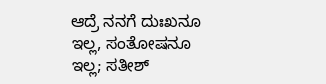ಆದ್ರೆ ನನಗೆ ದುಃಖನೂ ಇಲ್ಲ, ಸಂತೋಷನೂ ಇಲ್ಲ; ಸತೀಶ್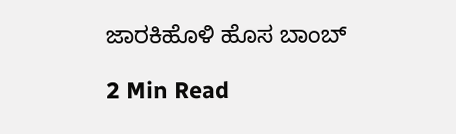ಜಾರಕಿಹೊಳಿ ಹೊಸ ಬಾಂಬ್

2 Min Read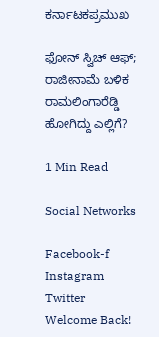ಕರ್ನಾಟಕಪ್ರಮುಖ

ಫೋನ್ ಸ್ವಿಚ್ ಆಫ್; ರಾಜೀನಾಮೆ ಬಳಿಕ ರಾಮಲಿಂಗಾರೆಡ್ಡಿ ಹೋಗಿದ್ದು ಎಲ್ಲಿಗೆ?

1 Min Read

Social Networks

Facebook-f Instagram Twitter
Welcome Back!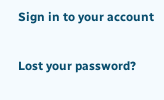Sign in to your account

Lost your password?